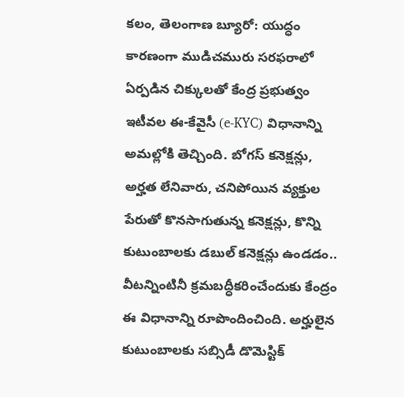కలం, తెలంగాణ బ్యూరో: యుద్ధం కారణంగా ముడిచమురు సరఫరాలో ఏర్పడిన చిక్కులతో కేంద్ర ప్రభుత్వం ఇటీవల ఈ-కేవైసీ (e-KYC) విధానాన్ని అమల్లోకి తెచ్చింది. బోగస్ కనెక్షన్లు, అర్హత లేనివారు, చనిపోయిన వ్యక్తుల పేరుతో కొనసాగుతున్న కనెక్షన్లు, కొన్ని కుటుంబాలకు డబుల్ కనెక్షన్లు ఉండడం.. వీటన్నింటినీ క్రమబద్ధీకరించేందుకు కేంద్రం ఈ విధానాన్ని రూపొందించింది. అర్హులైన కుటుంబాలకు సబ్సిడీ డొమెస్టిక్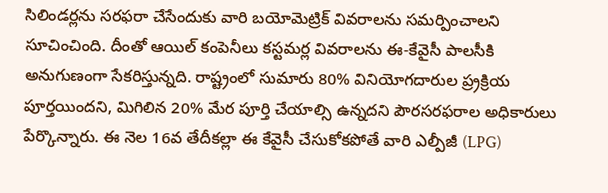సిలిండర్లను సరఫరా చేసేందుకు వారి బయోమెట్రిక్ వివరాలను సమర్పించాలని సూచించింది. దీంతో ఆయిల్ కంపెనీలు కస్టమర్ల వివరాలను ఈ-కేవైసీ పాలసీకి అనుగుణంగా సేకరిస్తున్నది. రాష్ట్రంలో సుమారు 80% వినియోగదారుల ప్ర్రక్రియ పూర్తయిందని, మిగిలిన 20% మేర పూర్తి చేయాల్సి ఉన్నదని పౌరసరఫరాల అధికారులు పేర్కొన్నారు. ఈ నెల 16వ తేదీకల్లా ఈ కేవైసీ చేసుకోకపోతే వారి ఎల్పీజీ (LPG)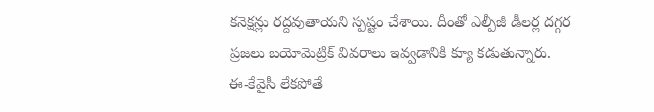కనెక్షన్లు రద్దవుతాయని స్పష్టం చేశాయి. దీంతో ఎల్పీజీ డీలర్ల దగ్గర ప్రజలు బయోమెట్రిక్ వివరాలు ఇవ్వడానికి క్యూ కడుతున్నారు.
ఈ-కేవైసీ లేకపోతే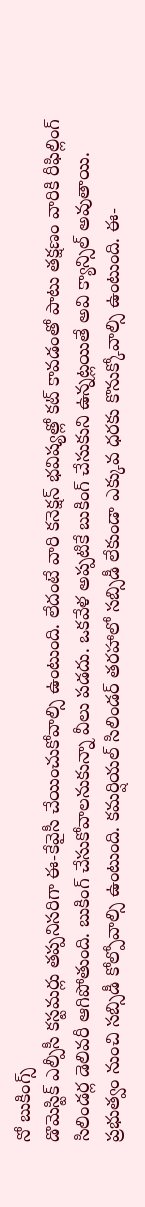నో బుకింగ్స్
డొమెస్టిక్ ఎల్పీసీ కస్టమర్లు తప్పనిసరిగా ఈ-కేవైసీ చేయించుకోవాల్సి ఉంటుంది. లేదంటే వారి కనెక్షన్ భవిష్యత్లో కట్ కావడంతో పాటు తక్షణం వారికి రీఫిల్లింగ్ సిలిండర్ల డెలివరీ ఆగిపోతుంది. బుకింగ్ చేసుకోవాలనుకున్నా వీలు పడదు. ఒకవేళ అప్పటికే బుకింగ్ చేసుకుని ఉన్నట్లయితే అవి క్యాన్సిల్ అవుతాయి. ప్రభుత్వం నుంచి సబ్సిడీ కోల్పోవాల్సి ఉంటుంది. కమర్షియల్ సిలిండర్ తరహాలో సబ్సిడీ లేకుండా ఎక్కువ ధరకు కొనుక్కోవాల్సి ఉంటుంది. ఈ-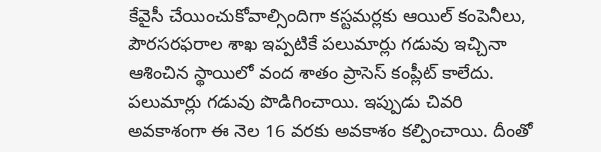కేవైసీ చేయించుకోవాల్సిందిగా కస్టమర్లకు ఆయిల్ కంపెనీలు, పౌరసరఫరాల శాఖ ఇప్పటికే పలుమార్లు గడువు ఇచ్చినా ఆశించిన స్థాయిలో వంద శాతం ప్రాసెస్ కంప్లీట్ కాలేదు. పలుమార్లు గడువు పొడిగించాయి. ఇప్పుడు చివరి అవకాశంగా ఈ నెల 16 వరకు అవకాశం కల్పించాయి. దీంతో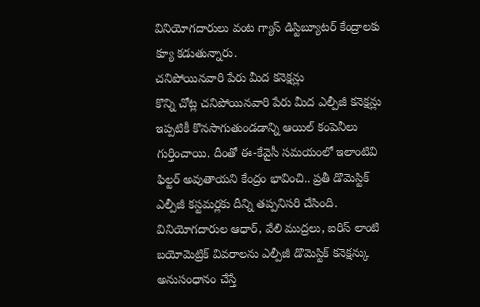వినియోగదారులు వంట గ్యాస్ డిస్టిబ్యూటర్ కేంద్రాలకు క్యూ కడుతున్నారు.
చనిపోయినవారి పేరు మీద కనెక్షన్లు
కొన్ని చోట్ల చనిపోయినవారి పేరు మీద ఎల్పీజీ కనెక్షన్లు ఇప్పటికీ కొనసాగుతుండడాన్ని ఆయిల్ కంపెనీలు గుర్తించాయి. దీంతో ఈ-కేవైసీ సమయంలో ఇలాంటివి ఫిల్టర్ అవుతాయని కేంద్రం భావించి.. ప్రతీ డొమెస్టిక్ ఎల్పీజీ కస్టమర్లకు దీన్ని తప్పనిసరి చేసింది. వినియోగదారుల ఆధార్, వేలి ముద్రలు, ఐరిస్ లాంటి బయోమెట్రిక్ వివరాలను ఎల్పీజీ డొమెస్టిక్ కనెక్షన్కు అనుసంధానం చేస్తే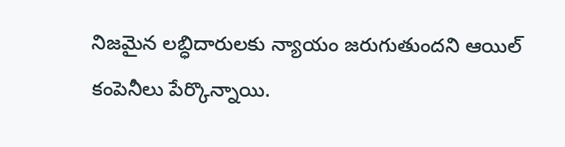నిజమైన లబ్ధిదారులకు న్యాయం జరుగుతుందని ఆయిల్ కంపెనీలు పేర్కొన్నాయి.